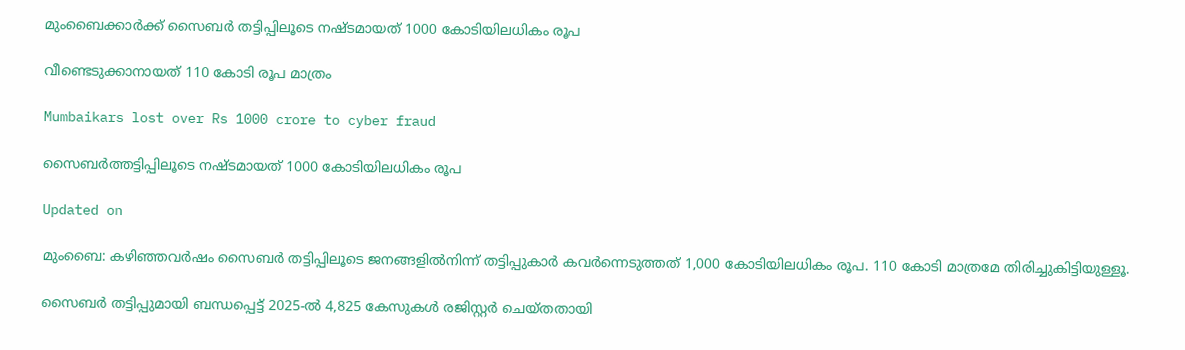മുംബൈക്കാര്‍ക്ക് സൈബര്‍ തട്ടിപ്പിലൂടെ നഷ്ടമായത് 1000 കോടിയിലധികം രൂപ

വീണ്ടെടുക്കാനായത് 110 കോടി രൂപ മാത്രം

Mumbaikars lost over Rs 1000 crore to cyber fraud

സൈബര്‍ത്തട്ടിപ്പിലൂടെ നഷ്ടമായത് 1000 കോടിയിലധികം രൂപ

Updated on

മുംബൈ: കഴിഞ്ഞവര്‍ഷം സൈബര്‍ തട്ടിപ്പിലൂടെ ജനങ്ങളില്‍നിന്ന് തട്ടിപ്പുകാര്‍ കവര്‍ന്നെടുത്തത് 1,000 കോടിയിലധികം രൂപ. 110 കോടി മാത്രമേ തിരിച്ചുകിട്ടിയുള്ളൂ.

സൈബര്‍ തട്ടിപ്പുമായി ബന്ധപ്പെട്ട് 2025-ല്‍ 4,825 കേസുകള്‍ രജിസ്റ്റര്‍ ചെയ്തതായി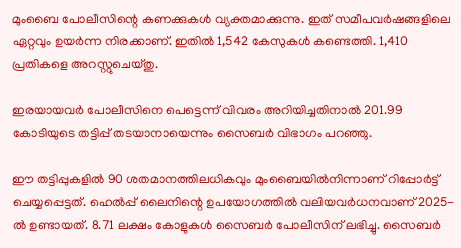മുംബൈ പോലീസിന്റെ കണക്കുകള്‍ വ്യക്തമാക്കുന്നു. ഇത് സമീപവര്‍ഷങ്ങളിലെ ഏറ്റവും ഉയര്‍ന്ന നിരക്കാണ്. ഇതില്‍ 1,542 കേസുകള്‍ കണ്ടെത്തി. 1,410 പ്രതികളെ അറസ്റ്റുചെയ്തു.

ഇരയായവര്‍ പോലീസിനെ പെട്ടെന്ന് വിവരം അറിയിച്ചതിനാല്‍ 201.99 കോടിയുടെ തട്ടിപ്പ് തടയാനായെന്നും സൈബര്‍ വിഭാഗം പറഞ്ഞു.

ഈ തട്ടിപ്പുകളില്‍ 90 ശതമാനത്തിലധികവും മുംബൈയില്‍നിന്നാണ് റിപ്പോര്‍ട്ട് ചെയ്യപ്പെട്ടത്. ഹെല്‍പ്പ് ലൈനിന്റെ ഉപയോഗത്തില്‍ വലിയവര്‍ധനവാണ് 2025-ല്‍ ഉണ്ടായത്. 8.71 ലക്ഷം കോളുകള്‍ സൈബര്‍ പോലീസിന് ലഭിച്ചു. സൈബര്‍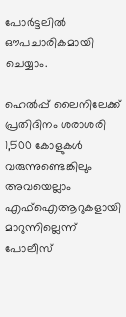പോര്‍ട്ടലില്‍ ഔപചാരികമായി ചെയ്യാം.

ഹെല്‍പ്പ് ലൈനിലേക്ക് പ്രതിദിനം ശരാശരി 1,500 കോളുകള്‍ വരുന്നുണ്ടെങ്കിലും അവയെല്ലാം എഫ്ഐആറുകളായി മാറുന്നില്ലെന്ന് പോലീസ്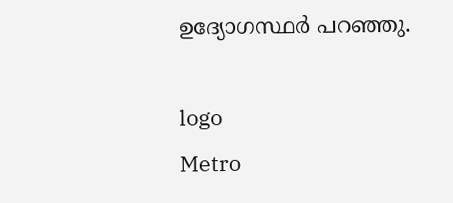ഉദ്യോഗസ്ഥര്‍ പറഞ്ഞു.

logo
Metro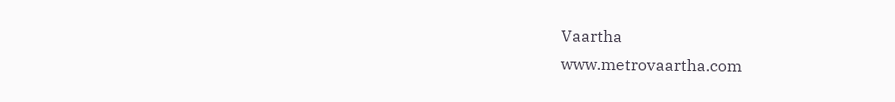Vaartha
www.metrovaartha.com